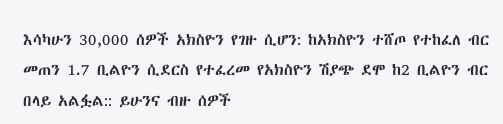እሳካሁን 30,000 ሰዎች አክስዮን የገዙ ሲሆን: ከአክስዮን ተሸጦ የተከፈለ ብር መጠን 1.7 ቢልዮን ሲደርስ የተፈረመ የአክስዮን ሽያጭ ደሞ ከ2 ቢልዮን ብር በላይ አልፏል:: ይሁንና ብዙ ሰዎች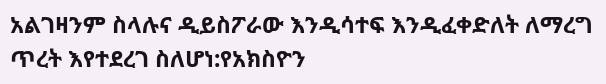አልገዛንም ስላሉና ዲይስፖራው እንዲሳተፍ እንዲፈቀድለት ለማረግ ጥረት እየተደረገ ስለሆነ:የአክስዮን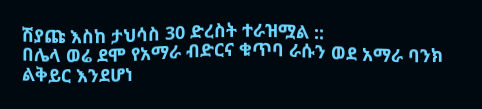ሽያጩ እስከ ታህሳስ 30 ድረስት ተራዝሟል ::
በሌላ ወሬ ደሞ የአማራ ብድርና ቁጥባ ራሱን ወደ አማራ ባንክ ልቅይር እንደሆነ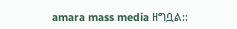amara mass media ዘግቧል::